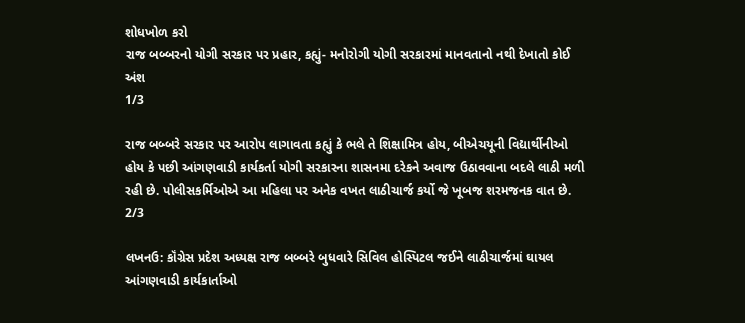શોધખોળ કરો
રાજ બબ્બરનો યોગી સરકાર પર પ્રહાર, કહ્યું- મનોરોગી યોગી સરકારમાં માનવતાનો નથી દેખાતો કોઈ અંશ
1/3

રાજ બબ્બરે સરકાર પર આરોપ લાગાવતા કહ્યું કે ભલે તે શિક્ષામિત્ર હોય, બીએચયૂની વિદ્યાર્થીનીઓ હોય કે પછી આંગણવાડી કાર્યકર્તા યોગી સરકારના શાસનમા દરેકને અવાજ ઉઠાવવાના બદલે લાઠી મળી રહી છે. પોલીસકર્મિઓએ આ મહિલા પર અનેક વખત લાઠીચાર્જ કર્યો જે ખૂબજ શરમજનક વાત છે.
2/3

લખનઉ: કૉંગ્રેસ પ્રદેશ અધ્યક્ષ રાજ બબ્બરે બુધવારે સિવિલ હોસ્પિટલ જઈને લાઠીચાર્જમાં ઘાયલ આંગણવાડી કાર્યકાર્તાઓ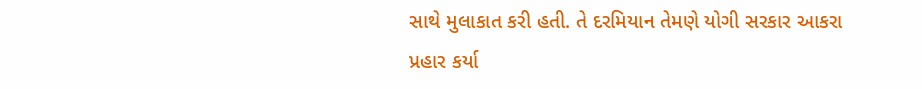સાથે મુલાકાત કરી હતી. તે દરમિયાન તેમણે યોગી સરકાર આકરા પ્રહાર કર્યા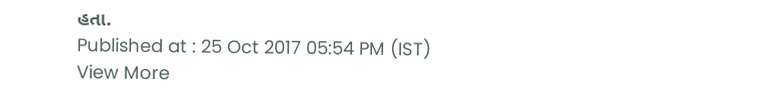હતા.
Published at : 25 Oct 2017 05:54 PM (IST)
View More